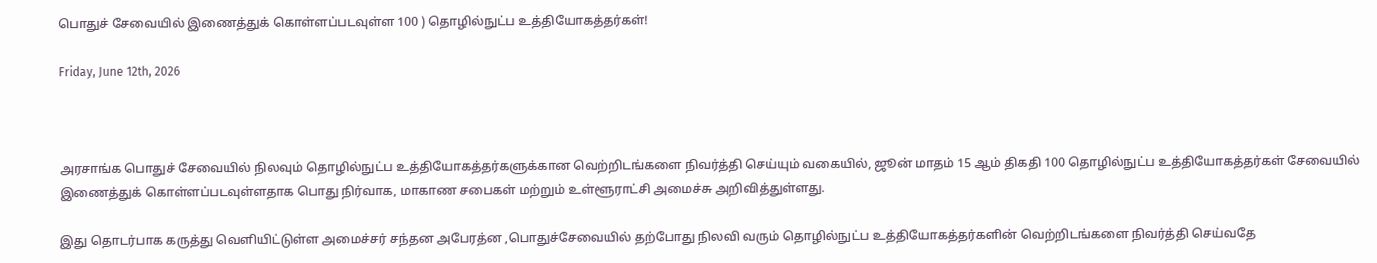பொதுச் சேவையில் இணைத்துக் கொள்ளப்படவுள்ள 100 ) தொழில்நுட்ப உத்தியோகத்தர்கள்!

Friday, June 12th, 2026



அரசாங்க பொதுச் சேவையில் நிலவும் தொழில்நுட்ப உத்தியோகத்தர்களுக்கான வெற்றிடங்களை நிவர்த்தி செய்யும் வகையில், ஜூன் மாதம் 15 ஆம் திகதி 100 தொழில்நுட்ப உத்தியோகத்தர்கள் சேவையில் இணைத்துக் கொள்ளப்படவுள்ளதாக பொது நிர்வாக, மாகாண சபைகள் மற்றும் உள்ளூராட்சி அமைச்சு அறிவித்துள்ளது.

இது தொடர்பாக கருத்து வெளியிட்டுள்ள அமைச்சர் சந்தன அபேரத்ன ,பொதுச்சேவையில் தற்போது நிலவி வரும் தொழில்நுட்ப உத்தியோகத்தர்களின் வெற்றிடங்களை நிவர்த்தி செய்வதே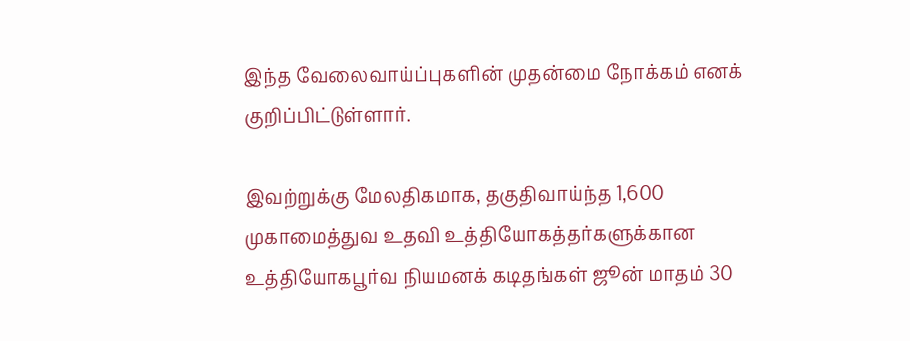இந்த வேலைவாய்ப்புகளின் முதன்மை நோக்கம் எனக் குறிப்பிட்டுள்ளார்.

இவற்றுக்கு மேலதிகமாக, தகுதிவாய்ந்த 1,600 முகாமைத்துவ உதவி உத்தியோகத்தர்களுக்கான உத்தியோகபூர்வ நியமனக் கடிதங்கள் ஜூன் மாதம் 30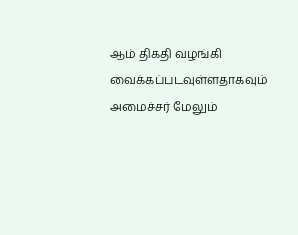ஆம் திகதி வழங்கி வைக்கப்படவுள்ளதாகவும் அமைச்சர் மேலும்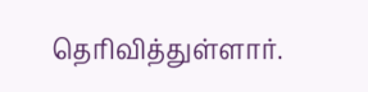தெரிவித்துள்ளார்.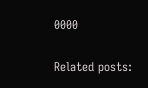0000

Related posts: